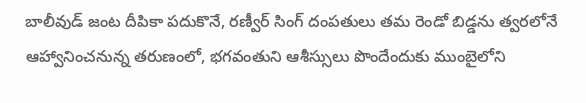బాలీవుడ్ జంట దీపికా పదుకొనే, రణ్వీర్ సింగ్ దంపతులు తమ రెండో బిడ్డను త్వరలోనే ఆహ్వానించనున్న తరుణంలో, భగవంతుని ఆశీస్సులు పొందేందుకు ముంబైలోని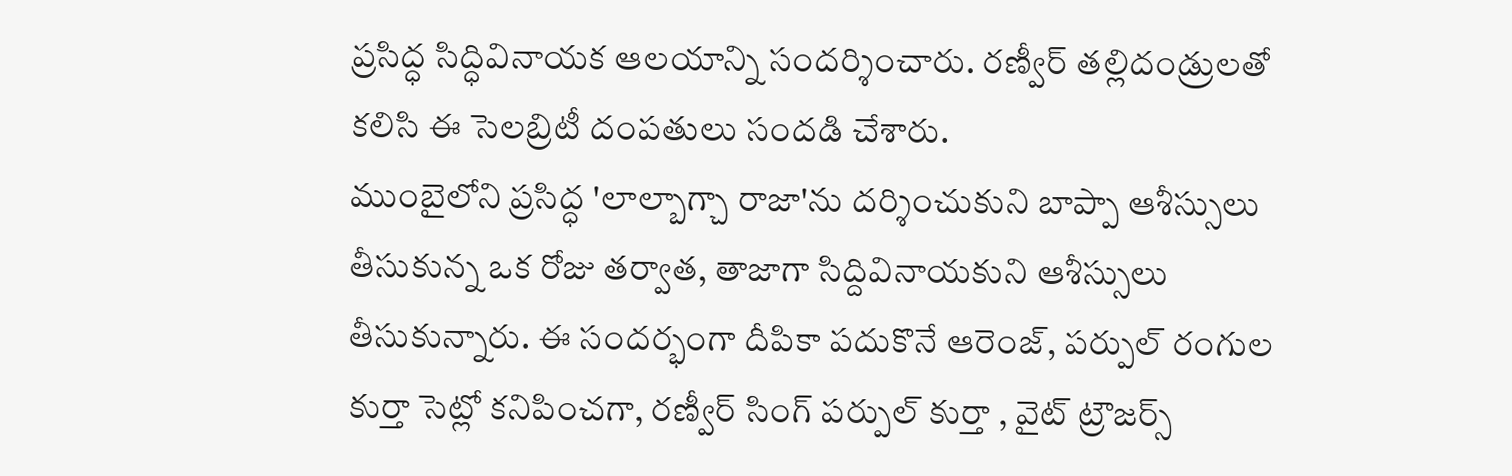ప్రసిద్ధ సిద్ధివినాయక ఆలయాన్ని సందర్శించారు. రణ్వీర్ తల్లిదండ్రులతో కలిసి ఈ సెలబ్రిటీ దంపతులు సందడి చేశారు.
ముంబైలోని ప్రసిద్ధ 'లాల్బాగ్చా రాజా'ను దర్శించుకుని బాప్పా ఆశీస్సులు తీసుకున్న ఒక రోజు తర్వాత, తాజాగా సిద్దివినాయకుని ఆశీస్సులు తీసుకున్నారు. ఈ సందర్భంగా దీపికా పదుకొనే ఆరెంజ్, పర్పుల్ రంగుల కుర్తా సెట్లో కనిపించగా, రణ్వీర్ సింగ్ పర్పుల్ కుర్తా , వైట్ ట్రౌజర్స్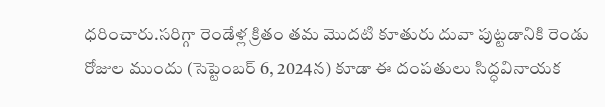ధరించారు.సరిగ్గా రెండేళ్ల క్రితం తమ మొదటి కూతురు దువా పుట్టడానికి రెండు రోజుల ముందు (సెప్టెంబర్ 6, 2024న) కూడా ఈ దంపతులు సిద్ధవినాయక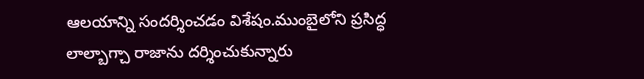ఆలయాన్ని సందర్శించడం విశేషం.ముంబైలోని ప్రసిద్ధ లాల్బాగ్చా రాజాను దర్శించుకున్నారు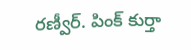రణ్వీర్. పింక్ కుర్తా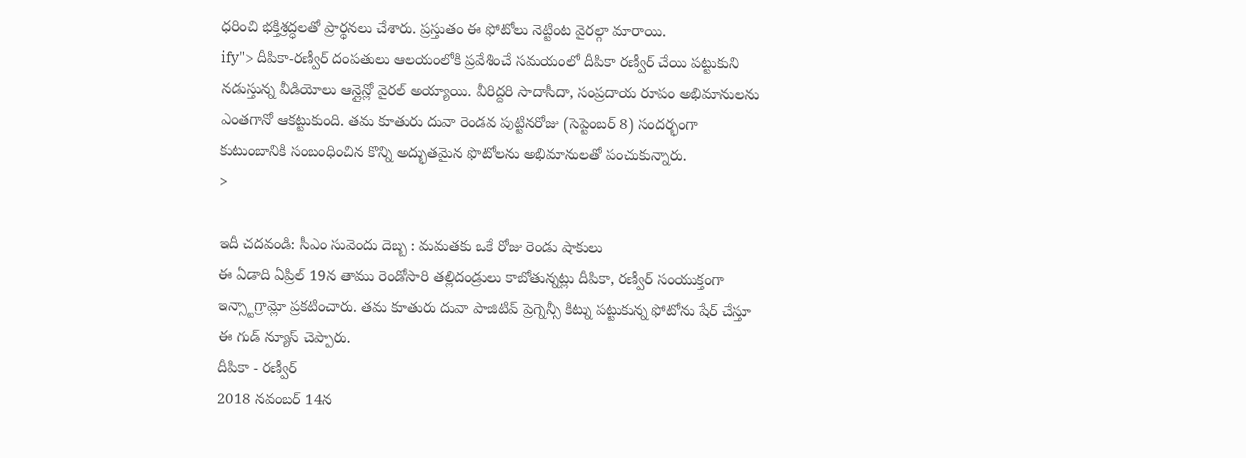ధరించి భక్తిశ్రద్ధలతో ప్రార్థనలు చేశారు. ప్రస్తుతం ఈ ఫోటోలు నెట్టింట వైరల్గా మారాయి.
ify"> దీపికా-రణ్వీర్ దంపతులు ఆలయంలోకి ప్రవేశించే సమయంలో దీపికా రణ్వీర్ చేయి పట్టుకుని నడుస్తున్న వీడియోలు ఆన్లైన్లో వైరల్ అయ్యాయి. వీరిద్దరి సాదాసీదా, సంప్రదాయ రూపం అభిమానులను ఎంతగానో ఆకట్టుకుంది. తమ కూతురు దువా రెండవ పుట్టినరోజు (సెప్టెంబర్ 8) సందర్భంగా కుటుంబానికి సంబంధించిన కొన్ని అద్భుతమైన ఫొటోలను అభిమానులతో పంచుకున్నారు.
>

ఇదీ చదవండి: సీఎం సువెందు దెబ్బ : మమతకు ఒకే రోజు రెండు షాకులు
ఈ ఏడాది ఏప్రిల్ 19న తాము రెండోసారి తల్లిదండ్రులు కాబోతున్నట్లు దీపికా, రణ్వీర్ సంయుక్తంగా ఇన్స్టాగ్రామ్లో ప్రకటించారు. తమ కూతురు దువా పాజిటివ్ ప్రెగ్నెన్సీ కిట్ను పట్టుకున్న ఫోటోను షేర్ చేస్తూ ఈ గుడ్ న్యూస్ చెప్పారు.
దీపికా - రణ్వీర్
2018 నవంబర్ 14న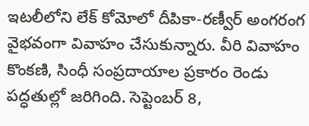ఇటలీలోని లేక్ కోమోలో దీపికా-రణ్వీర్ అంగరంగ వైభవంగా వివాహం చేసుకున్నారు. వీరి వివాహం కొంకణి, సింధీ సంప్రదాయాల ప్రకారం రెండు పద్ధతుల్లో జరిగింది. సెప్టెంబర్ 8,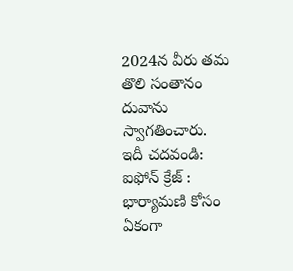2024న వీరు తమ తొలి సంతానం దువాను స్వాగతించారు.
ఇదీ చదవండి: ఐఫోన్ క్రేజ్ : భార్యామణి కోసం ఏకంగా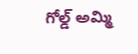గోల్డ్ అమ్మి